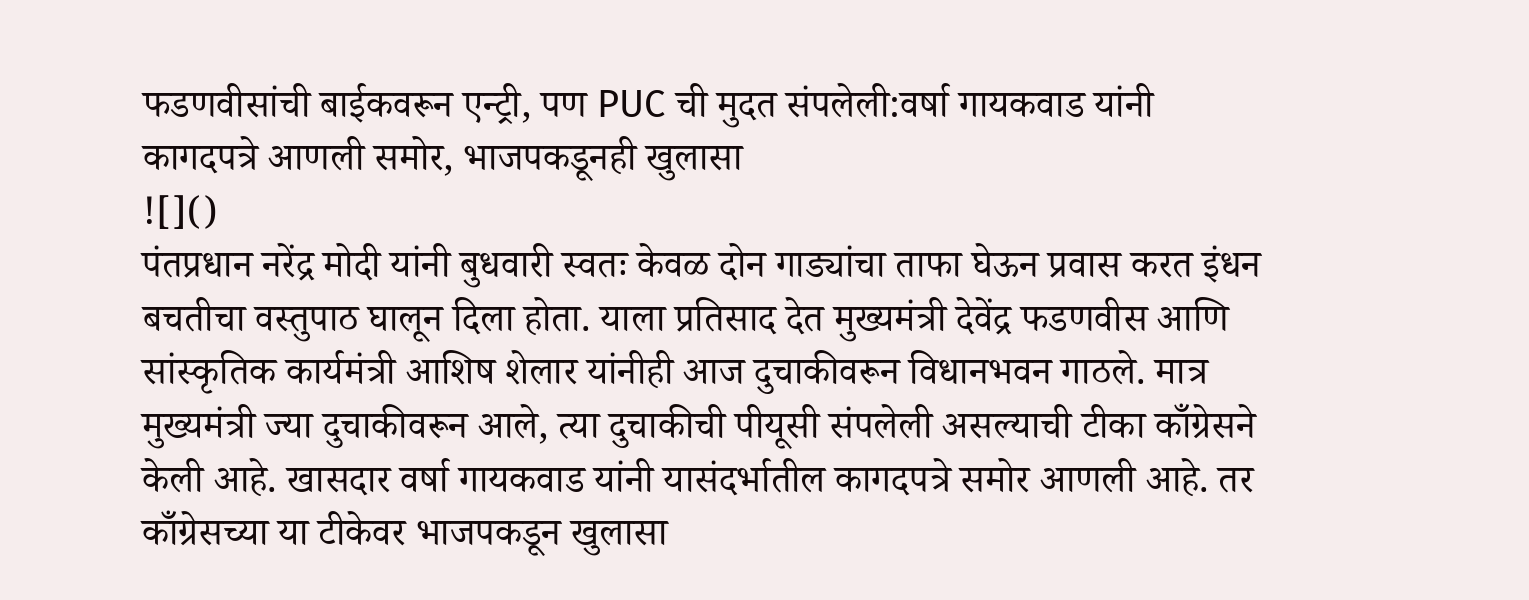फडणवीसांची बाईकवरून एन्ट्री, पण PUC ची मुदत संपलेली:वर्षा गायकवाड यांनी कागदपत्रे आणली समोर, भाजपकडूनही खुलासा
![]()
पंतप्रधान नरेंद्र मोदी यांनी बुधवारी स्वतः केवळ दोन गाड्यांचा ताफा घेऊन प्रवास करत इंधन बचतीचा वस्तुपाठ घालून दिला होता. याला प्रतिसाद देत मुख्यमंत्री देवेंद्र फडणवीस आणि सांस्कृतिक कार्यमंत्री आशिष शेलार यांनीही आज दुचाकीवरून विधानभवन गाठले. मात्र मुख्यमंत्री ज्या दुचाकीवरून आले, त्या दुचाकीची पीयूसी संपलेली असल्याची टीका काँग्रेसने केली आहे. खासदार वर्षा गायकवाड यांनी यासंदर्भातील कागदपत्रे समोर आणली आहे. तर काँग्रेसच्या या टीकेवर भाजपकडून खुलासा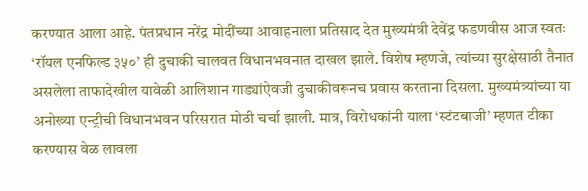करण्यात आला आहे. पंतप्रधान नरेंद्र मोदींच्या आवाहनाला प्रतिसाद देत मुख्यमंत्री देवेंद्र फडणवीस आज स्वतः ‘रॉयल एनफिल्ड ३५०’ ही दुचाकी चालवत विधानभवनात दाखल झाले. विशेष म्हणजे, त्यांच्या सुरक्षेसाठी तैनात असलेला ताफादेखील यावेळी आलिशान गाड्यांऐवजी दुचाकीवरूनच प्रवास करताना दिसला. मुख्यमंत्र्यांच्या या अनोख्या एन्ट्रीची विधानभवन परिसरात मोठी चर्चा झाली. मात्र, विरोधकांनी याला ‘स्टंटबाजी’ म्हणत टीका करण्यास वेळ लावला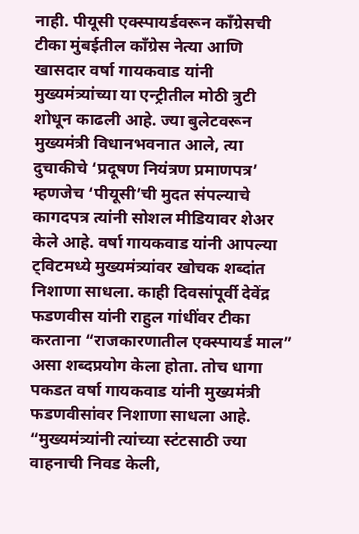नाही. पीयूसी एक्स्पायर्डवरून काँग्रेसची टीका मुंबईतील काँग्रेस नेत्या आणि खासदार वर्षा गायकवाड यांनी मुख्यमंत्र्यांच्या या एन्ट्रीतील मोठी त्रुटी शोधून काढली आहे. ज्या बुलेटवरून मुख्यमंत्री विधानभवनात आले, त्या दुचाकीचे ‘प्रदूषण नियंत्रण प्रमाणपत्र’ म्हणजेच ‘पीयूसी’ची मुदत संपल्याचे कागदपत्र त्यांनी सोशल मीडियावर शेअर केले आहे. वर्षा गायकवाड यांनी आपल्या ट्विटमध्ये मुख्यमंत्र्यांवर खोचक शब्दांत निशाणा साधला. काही दिवसांपूर्वी देवेंद्र फडणवीस यांनी राहुल गांधींवर टीका करताना “राजकारणातील एक्स्पायर्ड माल” असा शब्दप्रयोग केला होता. तोच धागा पकडत वर्षा गायकवाड यांनी मुख्यमंत्री फडणवीसांवर निशाणा साधला आहे. “मुख्यमंत्र्यांनी त्यांच्या स्टंटसाठी ज्या वाहनाची निवड केली,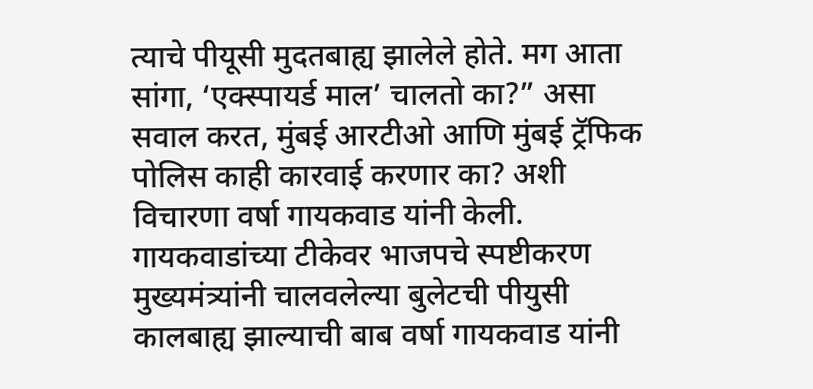त्याचे पीयूसी मुदतबाह्य झालेले होते. मग आता सांगा, ‘एक्स्पायर्ड माल’ चालतो का?” असा सवाल करत, मुंबई आरटीओ आणि मुंबई ट्रॅफिक पोलिस काही कारवाई करणार का? अशी विचारणा वर्षा गायकवाड यांनी केली.
गायकवाडांच्या टीकेवर भाजपचे स्पष्टीकरण मुख्यमंत्र्यांनी चालवलेल्या बुलेटची पीयुसी कालबाह्य झाल्याची बाब वर्षा गायकवाड यांनी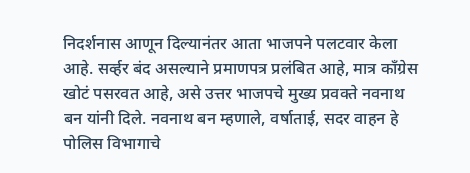निदर्शनास आणून दिल्यानंतर आता भाजपने पलटवार केला आहे. सर्व्हर बंद असल्याने प्रमाणपत्र प्रलंबित आहे, मात्र काँग्रेस खोटं पसरवत आहे, असे उत्तर भाजपचे मुख्य प्रवक्ते नवनाथ बन यांनी दिले. नवनाथ बन म्हणाले, वर्षाताई, सदर वाहन हे पोलिस विभागाचे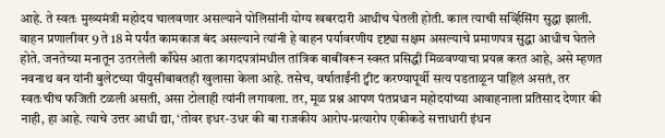आहे. ते स्वतः मुख्यमंत्री महोदय चालवणार असल्याने पोलिसांनी योग्य खबरदारी आधीच घेतली होती. काल त्याची सर्व्हिसिंग सुद्धा झाली. वाहन प्रणालीवर 9 ते 18 मे पर्यंत कामकाज बंद असल्याने त्यांनी हे वाहन पर्यावरणीय दृष्ट्या सक्षम असल्याचे प्रमाणपत्र सुद्धा आधीच घेतले होते. जनतेच्या मनातून उतरलेली काँग्रेस आता कागदपत्रांमधील तांत्रिक बाबींवरून स्वस्त प्रसिद्धी मिळवण्याचा प्रयत्न करत आहे, असे म्हणत नवनाथ बन यांनी बुलेटच्या पीयुसीबाबतही खुलासा केला आहे. तसेच, वर्षाताईंनी ट्वीट करण्यापूर्वी सत्य पडताळून पाहिलं असतं, तर स्वतःचीच फजिती टळली असती, असा टोलाही त्यांनी लगावला. तर, मूळ प्रश्न आपण पंतप्रधान महोदयांच्या आवाहनाला प्रतिसाद देणार की नाही, हा आहे. त्याचे उत्तर आधी द्या, ‘तोवर इधर-उधर की बा राजकीय आरोप-प्रत्यारोप एकीकडे सत्ताधारी इंधन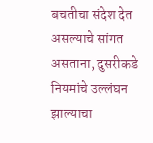बचतीचा संदेश देत असल्याचे सांगत असताना, दुसरीकडे नियमांचे उल्लंघन झाल्याचा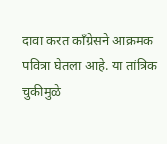दावा करत काँग्रेसने आक्रमक पवित्रा घेतला आहे. या तांत्रिक चुकीमुळे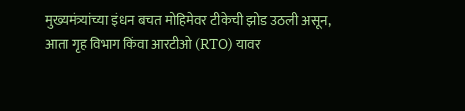मुख्यमंत्र्यांच्या इंधन बचत मोहिमेवर टीकेची झोड उठली असून, आता गृह विभाग किंवा आरटीओ (RTO) यावर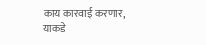काय कारवाई करणार, याकडे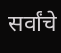सर्वांचे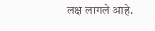लक्ष लागले आहे.